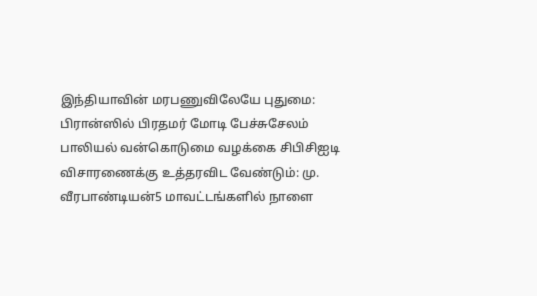இந்தியாவின் மரபணுவிலேயே புதுமை: பிரான்ஸில் பிரதமர் மோடி பேச்சுசேலம் பாலியல் வன்கொடுமை வழக்கை சிபிசிஐடி விசாரணைக்கு உத்தரவிட வேண்டும்: மு. வீரபாண்டியன்5 மாவட்டங்களில் நாளை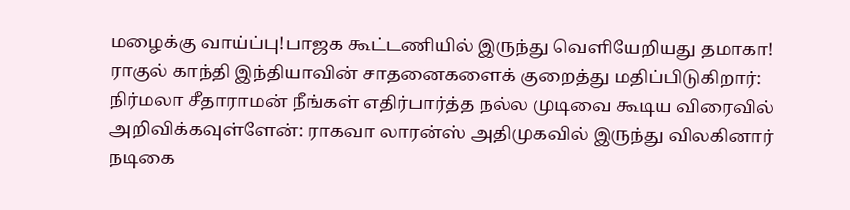மழைக்கு வாய்ப்பு!பாஜக கூட்டணியில் இருந்து வெளியேறியது தமாகா! ராகுல் காந்தி இந்தியாவின் சாதனைகளைக் குறைத்து மதிப்பிடுகிறார்: நிர்மலா சீதாராமன் நீங்கள் எதிர்பார்த்த நல்ல முடிவை கூடிய விரைவில் அறிவிக்கவுள்ளேன்: ராகவா லாரன்ஸ் அதிமுகவில் இருந்து விலகினார் நடிகை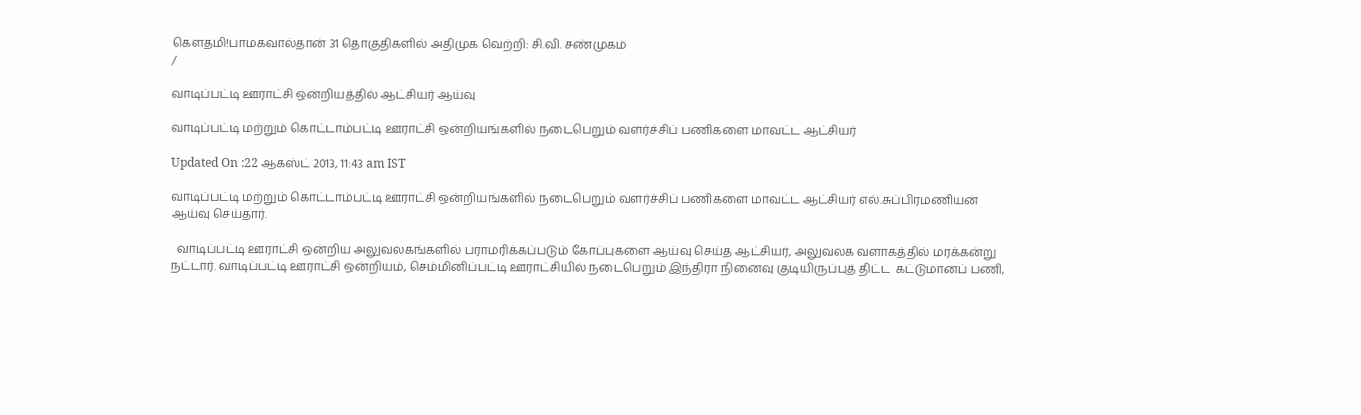கெளதமி!பாமகவால்தான் 31 தொகுதிகளில் அதிமுக வெற்றி: சி.வி. சண்முகம்
/

வாடிப்பட்டி ஊராட்சி ஒன்றியத்தில் ஆட்சியர் ஆய்வு

வாடிப்பட்டி மற்றும் கொட்டாம்பட்டி ஊராட்சி ஒன்றியங்களில் நடைபெறும் வளர்ச்சிப் பணிகளை மாவட்ட ஆட்சியர்

Updated On :22 ஆகஸ்ட் 2013, 11:43 am IST

வாடிப்பட்டி மற்றும் கொட்டாம்பட்டி ஊராட்சி ஒன்றியங்களில் நடைபெறும் வளர்ச்சிப் பணிகளை மாவட்ட ஆட்சியர் எல்.சுப்பிரமணியன் ஆய்வு செய்தார்.

  வாடிப்பட்டி ஊராட்சி ஒன்றிய அலுவலகங்களில் பராமரிக்கப்படும் கோப்புகளை ஆய்வு செய்த ஆட்சியர், அலுவலக வளாகத்தில் மரக்கன்று நட்டார். வாடிப்பட்டி ஊராட்சி ஒன்றியம், செம்மினிப்பட்டி ஊராட்சியில் நடைபெறும் இந்திரா நினைவு குடியிருப்புத் திட்ட  கட்டுமானப் பணி,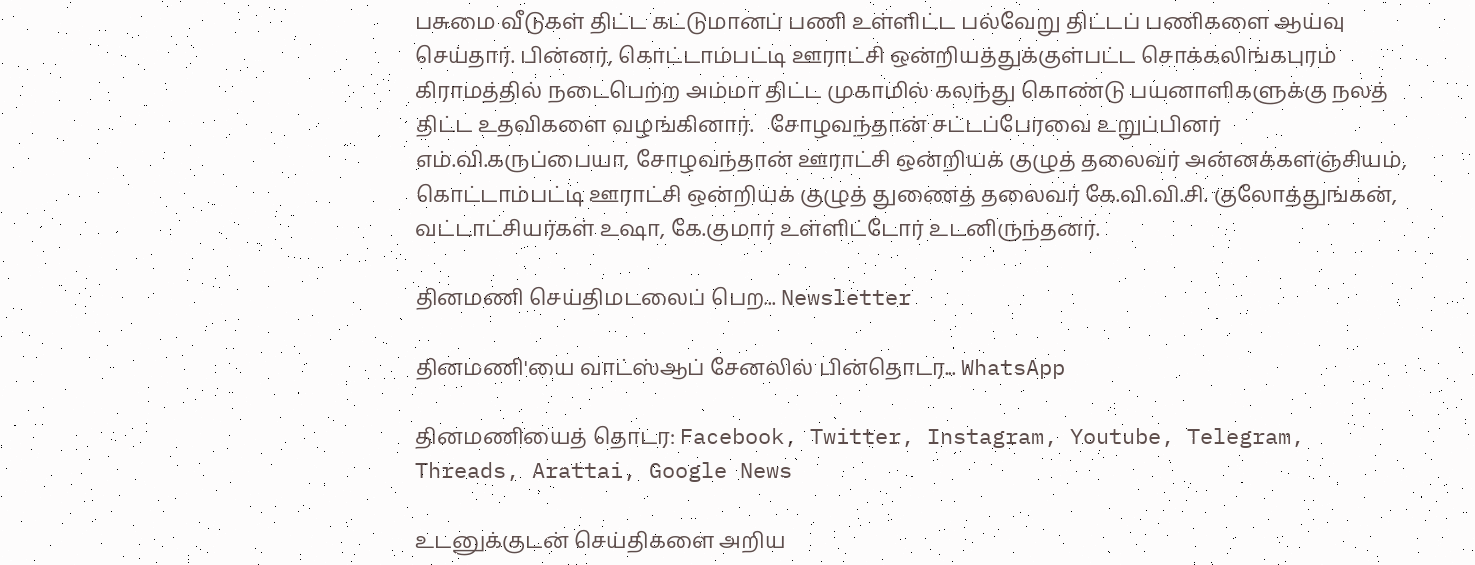பசுமை வீடுகள் திட்ட கட்டுமானப் பணி உள்ளிட்ட பல்வேறு திட்டப் பணிகளை ஆய்வு செய்தார். பின்னர், கொட்டாம்பட்டி ஊராட்சி ஒன்றியத்துக்குள்பட்ட சொக்கலிங்கபுரம் கிராமத்தில் நடைபெற்ற அம்மா திட்ட முகாமில் கலந்து கொண்டு பயனாளிகளுக்கு நலத் திட்ட உதவிகளை வழங்கினார்.   சோழவந்தான் சட்டப்பேரவை உறுப்பினர் எம்.வி.கருப்பையா, சோழவந்தான் ஊராட்சி ஒன்றியக் குழுத் தலைவர் அன்னக்களஞ்சியம், கொட்டாம்பட்டி ஊராட்சி ஒன்றியக் குழுத் துணைத் தலைவர் கே.வி.வி.சி. குலோத்துங்கன், வட்டாட்சியர்கள் உஷா, கே.குமார் உள்ளிட்டோர் உடனிருந்தனர்.

தினமணி செய்திமடலைப் பெற... Newsletter

தினமணி'யை வாட்ஸ்ஆப் சேனலில் பின்தொடர... WhatsApp

தினமணியைத் தொடர: Facebook, Twitter, Instagram, Youtube, Telegram, Threads, Arattai, Google News

உடனுக்குடன் செய்திகளை அறிய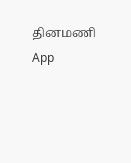தினமணி App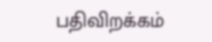பதிவிறக்கம்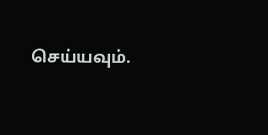செய்யவும்.